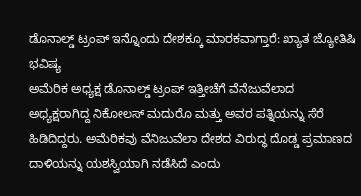ಡೊನಾಲ್ಡ್ ಟ್ರಂಪ್ ಇನ್ನೊಂದು ದೇಶಕ್ಕೂ ಮಾರಕವಾಗ್ತಾರೆ: ಖ್ಯಾತ ಜ್ಯೋತಿಷಿ ಭವಿಷ್ಯ
ಅಮೆರಿಕ ಅಧ್ಯಕ್ಷ ಡೊನಾಲ್ಡ್ ಟ್ರಂಪ್ ಇತ್ತೀಚೆಗೆ ವೆನೆಜುವೆಲಾದ ಅಧ್ಯಕ್ಷರಾಗಿದ್ದ ನಿಕೋಲಸ್ ಮದುರೊ ಮತ್ತು ಅವರ ಪತ್ನಿಯನ್ನು ಸೆರೆ ಹಿಡಿದಿದ್ದರು. ಅಮೆರಿಕವು ವೆನಿಜುವೆಲಾ ದೇಶದ ವಿರುದ್ಧ ದೊಡ್ಡ ಪ್ರಮಾಣದ ದಾಳಿಯನ್ನು ಯಶಸ್ವಿಯಾಗಿ ನಡೆಸಿದೆ ಎಂದು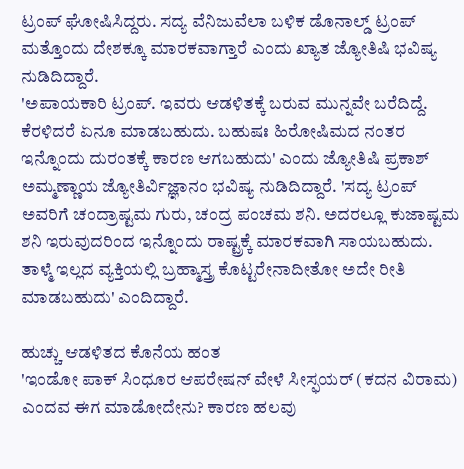ಟ್ರಂಪ್ ಘೋಷಿಸಿದ್ದರು. ಸದ್ಯ ವೆನಿಜುವೆಲಾ ಬಳಿಕ ಡೊನಾಲ್ಡ್ ಟ್ರಂಪ್ ಮತ್ತೊಂದು ದೇಶಕ್ಕೂ ಮಾರಕವಾಗ್ತಾರೆ ಎಂದು ಖ್ಯಾತ ಜ್ಯೋತಿಷಿ ಭವಿಷ್ಯ ನುಡಿದಿದ್ದಾರೆ.
'ಅಪಾಯಕಾರಿ ಟ್ರಂಪ್. ಇವರು ಆಡಳಿತಕ್ಕೆ ಬರುವ ಮುನ್ನವೇ ಬರೆದಿದ್ದೆ. ಕೆರಳಿದರೆ ಏನೂ ಮಾಡಬಹುದು. ಬಹುಷಃ ಹಿರೋಷಿಮದ ನಂತರ ಇನ್ನೊಂದು ದುರಂತಕ್ಕೆ ಕಾರಣ ಆಗಬಹುದು' ಎಂದು ಜ್ಯೋತಿಷಿ ಪ್ರಕಾಶ್ ಅಮ್ಮಣ್ಣಾಯ ಜ್ಯೋತಿರ್ವಿಜ್ಞಾನಂ ಭವಿಷ್ಯ ನುಡಿದಿದ್ದಾರೆ. 'ಸದ್ಯ ಟ್ರಂಪ್ ಅವರಿಗೆ ಚಂದ್ರಾಷ್ಟಮ ಗುರು, ಚಂದ್ರ ಪಂಚಮ ಶನಿ. ಅದರಲ್ಲೂ ಕುಜಾಷ್ಟಮ ಶನಿ ಇರುವುದರಿಂದ ಇನ್ನೊಂದು ರಾಷ್ಟ್ರಕ್ಕೆ ಮಾರಕವಾಗಿ ಸಾಯಬಹುದು. ತಾಳ್ಮೆ ಇಲ್ಲದ ವ್ಯಕ್ತಿಯಲ್ಲಿ ಬ್ರಹ್ಮಾಸ್ತ್ರ ಕೊಟ್ಟರೇನಾದೀತೋ ಅದೇ ರೀತಿ ಮಾಡಬಹುದು' ಎಂದಿದ್ದಾರೆ.

ಹುಚ್ಚು ಆಡಳಿತದ ಕೊನೆಯ ಹಂತ
'ಇಂಡೋ ಪಾಕ್ ಸಿಂಧೂರ ಆಪರೇಷನ್ ವೇಳೆ ಸೀಸ್ಫಯರ್ (ಕದನ ವಿರಾಮ) ಎಂದವ ಈಗ ಮಾಡೋದೇನು? ಕಾರಣ ಹಲವು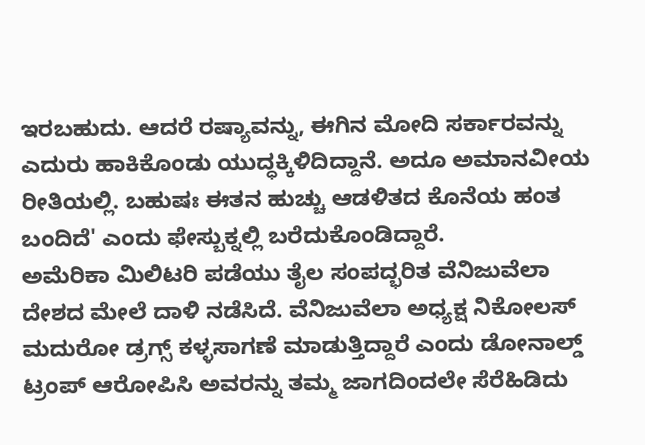ಇರಬಹುದು. ಆದರೆ ರಷ್ಯಾವನ್ನು, ಈಗಿನ ಮೋದಿ ಸರ್ಕಾರವನ್ನು ಎದುರು ಹಾಕಿಕೊಂಡು ಯುದ್ಧಕ್ಕಿಳಿದಿದ್ದಾನೆ. ಅದೂ ಅಮಾನವೀಯ ರೀತಿಯಲ್ಲಿ. ಬಹುಷಃ ಈತನ ಹುಚ್ಚು ಆಡಳಿತದ ಕೊನೆಯ ಹಂತ ಬಂದಿದೆ' ಎಂದು ಫೇಸ್ಬುಕ್ನಲ್ಲಿ ಬರೆದುಕೊಂಡಿದ್ದಾರೆ.
ಅಮೆರಿಕಾ ಮಿಲಿಟರಿ ಪಡೆಯು ತೈಲ ಸಂಪದ್ಭರಿತ ವೆನಿಜುವೆಲಾ ದೇಶದ ಮೇಲೆ ದಾಳಿ ನಡೆಸಿದೆ. ವೆನಿಜುವೆಲಾ ಅಧ್ಯಕ್ಷ ನಿಕೋಲಸ್ ಮದುರೋ ಡ್ರಗ್ಸ್ ಕಳ್ಳಸಾಗಣೆ ಮಾಡುತ್ತಿದ್ದಾರೆ ಎಂದು ಡೋನಾಲ್ಡ್ ಟ್ರಂಪ್ ಆರೋಪಿಸಿ ಅವರನ್ನು ತಮ್ಮ ಜಾಗದಿಂದಲೇ ಸೆರೆಹಿಡಿದು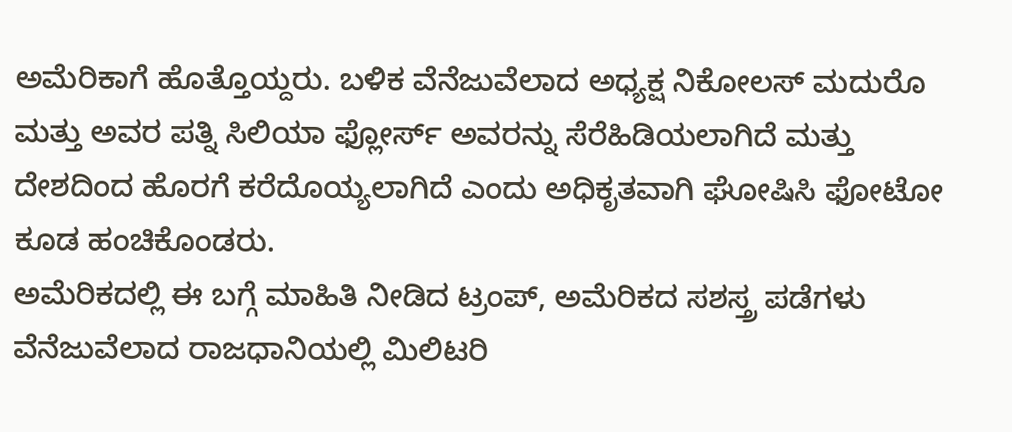ಅಮೆರಿಕಾಗೆ ಹೊತ್ತೊಯ್ದರು. ಬಳಿಕ ವೆನೆಜುವೆಲಾದ ಅಧ್ಯಕ್ಷ ನಿಕೋಲಸ್ ಮದುರೊ ಮತ್ತು ಅವರ ಪತ್ನಿ ಸಿಲಿಯಾ ಫ್ಲೋರ್ಸ್ ಅವರನ್ನು ಸೆರೆಹಿಡಿಯಲಾಗಿದೆ ಮತ್ತು ದೇಶದಿಂದ ಹೊರಗೆ ಕರೆದೊಯ್ಯಲಾಗಿದೆ ಎಂದು ಅಧಿಕೃತವಾಗಿ ಘೋಷಿಸಿ ಫೋಟೋ ಕೂಡ ಹಂಚಿಕೊಂಡರು.
ಅಮೆರಿಕದಲ್ಲಿ ಈ ಬಗ್ಗೆ ಮಾಹಿತಿ ನೀಡಿದ ಟ್ರಂಪ್, ಅಮೆರಿಕದ ಸಶಸ್ತ್ರ ಪಡೆಗಳು ವೆನೆಜುವೆಲಾದ ರಾಜಧಾನಿಯಲ್ಲಿ ಮಿಲಿಟರಿ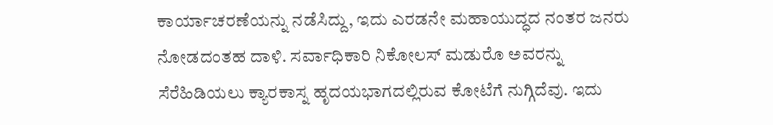ಕಾರ್ಯಾಚರಣೆಯನ್ನು ನಡೆಸಿದ್ದು, ಇದು ಎರಡನೇ ಮಹಾಯುದ್ಧದ ನಂತರ ಜನರು ನೋಡದಂತಹ ದಾಳಿ. ಸರ್ವಾಧಿಕಾರಿ ನಿಕೋಲಸ್ ಮಡುರೊ ಅವರನ್ನು ಸೆರೆಹಿಡಿಯಲು ಕ್ಯಾರಕಾಸ್ನ ಹೃದಯಭಾಗದಲ್ಲಿರುವ ಕೋಟೆಗೆ ನುಗ್ಗಿದೆವು. ಇದು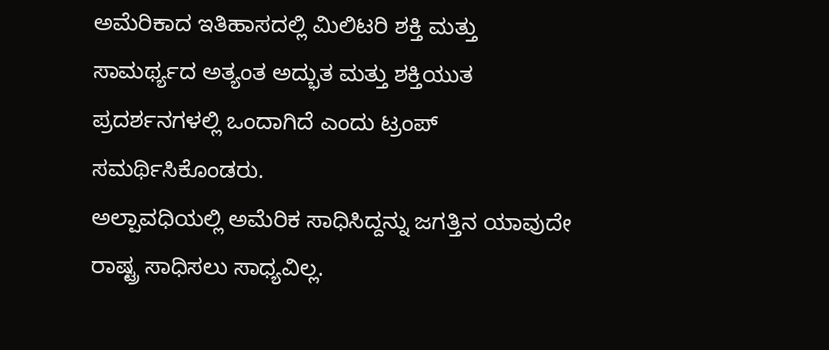ಅಮೆರಿಕಾದ ಇತಿಹಾಸದಲ್ಲಿ ಮಿಲಿಟರಿ ಶಕ್ತಿ ಮತ್ತು ಸಾಮರ್ಥ್ಯದ ಅತ್ಯಂತ ಅದ್ಭುತ ಮತ್ತು ಶಕ್ತಿಯುತ ಪ್ರದರ್ಶನಗಳಲ್ಲಿ ಒಂದಾಗಿದೆ ಎಂದು ಟ್ರಂಪ್ ಸಮರ್ಥಿಸಿಕೊಂಡರು.
ಅಲ್ಪಾವಧಿಯಲ್ಲಿ ಅಮೆರಿಕ ಸಾಧಿಸಿದ್ದನ್ನು ಜಗತ್ತಿನ ಯಾವುದೇ ರಾಷ್ಟ್ರ ಸಾಧಿಸಲು ಸಾಧ್ಯವಿಲ್ಲ.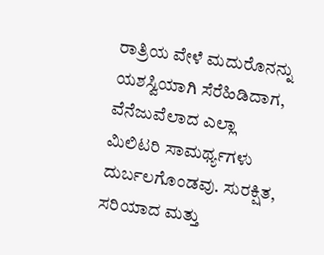ರಾತ್ರಿಯ ವೇಳೆ ಮದುರೊನನ್ನು ಯಶಸ್ವಿಯಾಗಿ ಸೆರೆಹಿಡಿದಾಗ, ವೆನೆಜುವೆಲಾದ ಎಲ್ಲಾ ಮಿಲಿಟರಿ ಸಾಮರ್ಥ್ಯಗಳು ದುರ್ಬಲಗೊಂಡವು. ಸುರಕ್ಷಿತ, ಸರಿಯಾದ ಮತ್ತು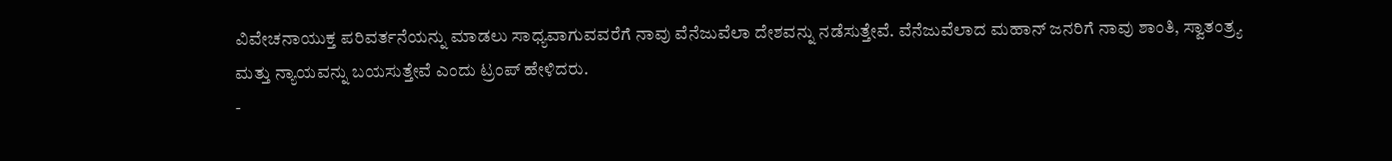ವಿವೇಚನಾಯುಕ್ತ ಪರಿವರ್ತನೆಯನ್ನು ಮಾಡಲು ಸಾಧ್ಯವಾಗುವವರೆಗೆ ನಾವು ವೆನೆಜುವೆಲಾ ದೇಶವನ್ನು ನಡೆಸುತ್ತೇವೆ. ವೆನೆಜುವೆಲಾದ ಮಹಾನ್ ಜನರಿಗೆ ನಾವು ಶಾಂತಿ, ಸ್ವಾತಂತ್ರ್ಯ ಮತ್ತು ನ್ಯಾಯವನ್ನು ಬಯಸುತ್ತೇವೆ ಎಂದು ಟ್ರಂಪ್ ಹೇಳಿದರು.
-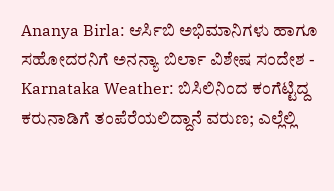Ananya Birla: ಆರ್ಸಿಬಿ ಅಭಿಮಾನಿಗಳು ಹಾಗೂ ಸಹೋದರನಿಗೆ ಅನನ್ಯಾ ಬಿರ್ಲಾ ವಿಶೇಷ ಸಂದೇಶ -
Karnataka Weather: ಬಿಸಿಲಿನಿಂದ ಕಂಗೆಟ್ಟಿದ್ದ ಕರುನಾಡಿಗೆ ತಂಪೆರೆಯಲಿದ್ದಾನೆ ವರುಣ; ಎಲ್ಲೆಲ್ಲಿ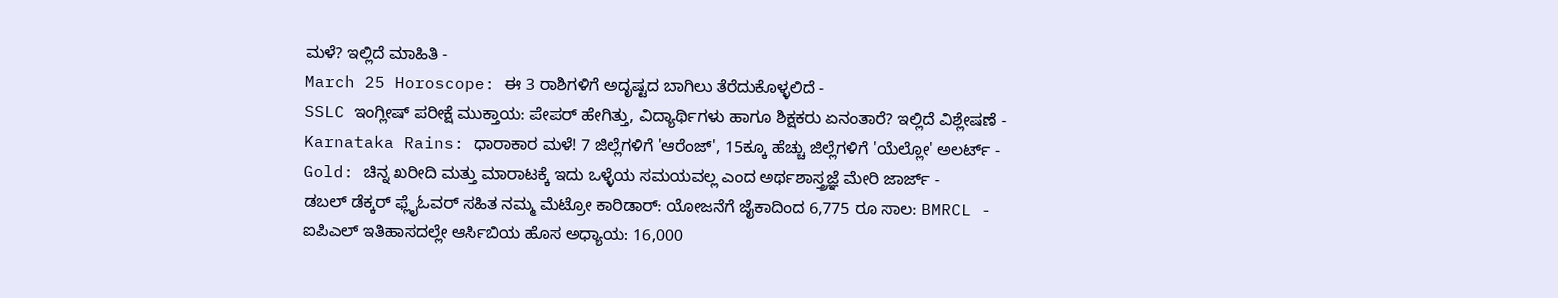ಮಳೆ? ಇಲ್ಲಿದೆ ಮಾಹಿತಿ -
March 25 Horoscope: ಈ 3 ರಾಶಿಗಳಿಗೆ ಅದೃಷ್ಟದ ಬಾಗಿಲು ತೆರೆದುಕೊಳ್ಳಲಿದೆ -
SSLC ಇಂಗ್ಲೀಷ್ ಪರೀಕ್ಷೆ ಮುಕ್ತಾಯ: ಪೇಪರ್ ಹೇಗಿತ್ತು, ವಿದ್ಯಾರ್ಥಿಗಳು ಹಾಗೂ ಶಿಕ್ಷಕರು ಏನಂತಾರೆ? ಇಲ್ಲಿದೆ ವಿಶ್ಲೇಷಣೆ -
Karnataka Rains: ಧಾರಾಕಾರ ಮಳೆ! 7 ಜಿಲ್ಲೆಗಳಿಗೆ 'ಆರೆಂಜ್', 15ಕ್ಕೂ ಹೆಚ್ಚು ಜಿಲ್ಲೆಗಳಿಗೆ 'ಯೆಲ್ಲೋ' ಅಲರ್ಟ್ -
Gold: ಚಿನ್ನ ಖರೀದಿ ಮತ್ತು ಮಾರಾಟಕ್ಕೆ ಇದು ಒಳ್ಳೆಯ ಸಮಯವಲ್ಲ ಎಂದ ಅರ್ಥಶಾಸ್ತ್ರಜ್ಞೆ ಮೇರಿ ಜಾರ್ಜ್ -
ಡಬಲ್ ಡೆಕ್ಕರ್ ಫ್ಲೈಓವರ್ ಸಹಿತ ನಮ್ಮ ಮೆಟ್ರೋ ಕಾರಿಡಾರ್: ಯೋಜನೆಗೆ ಜೈಕಾದಿಂದ 6,775 ರೂ ಸಾಲ: BMRCL -
ಐಪಿಎಲ್ ಇತಿಹಾಸದಲ್ಲೇ ಆರ್ಸಿಬಿಯ ಹೊಸ ಅಧ್ಯಾಯ: 16,000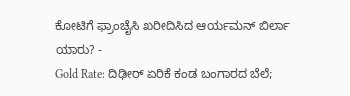ಕೋಟಿಗೆ ಫ್ರಾಂಚೈಸಿ ಖರೀದಿಸಿದ ಆರ್ಯಮನ್ ಬಿರ್ಲಾ ಯಾರು? -
Gold Rate: ದಿಢೀರ್ ಏರಿಕೆ ಕಂಡ ಬಂಗಾರದ ಬೆಲೆ;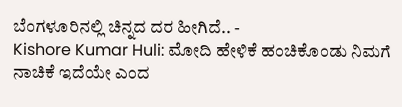ಬೆಂಗಳೂರಿನಲ್ಲಿ ಚಿನ್ನದ ದರ ಹೀಗಿದೆ.. -
Kishore Kumar Huli: ಮೋದಿ ಹೇಳಿಕೆ ಹಂಚಿಕೊಂಡು ನಿಮಗೆ ನಾಚಿಕೆ ಇದೆಯೇ ಎಂದ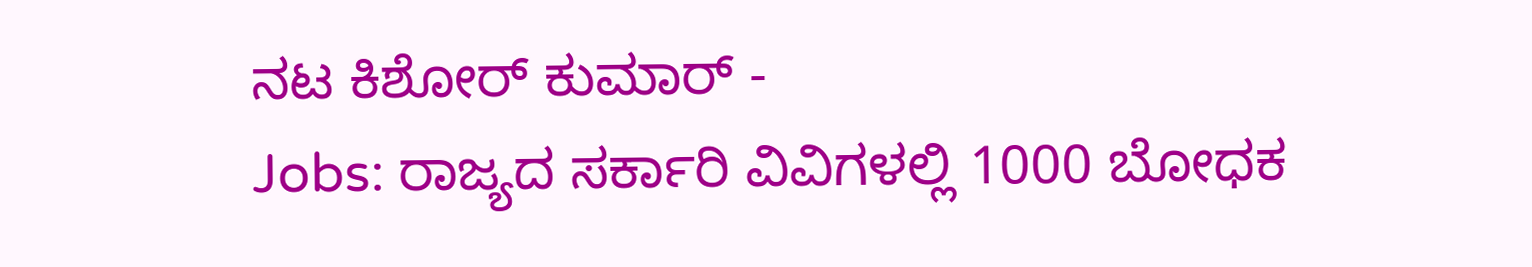ನಟ ಕಿಶೋರ್ ಕುಮಾರ್ -
Jobs: ರಾಜ್ಯದ ಸರ್ಕಾರಿ ವಿವಿಗಳಲ್ಲಿ 1000 ಬೋಧಕ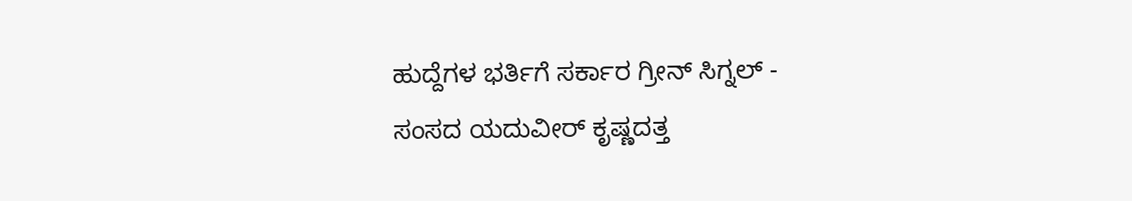ಹುದ್ದೆಗಳ ಭರ್ತಿಗೆ ಸರ್ಕಾರ ಗ್ರೀನ್ ಸಿಗ್ನಲ್ -
ಸಂಸದ ಯದುವೀರ್ ಕೃಷ್ಣದತ್ತ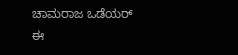ಚಾಮರಾಜ ಒಡೆಯರ್ ಈ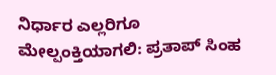ನಿರ್ಧಾರ ಎಲ್ಲರಿಗೂ ಮೇಲ್ಪಂಕ್ತಿಯಾಗಲಿ: ಪ್ರತಾಪ್ ಸಿಂಹ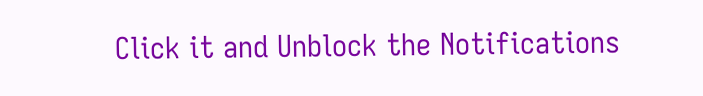Click it and Unblock the Notifications